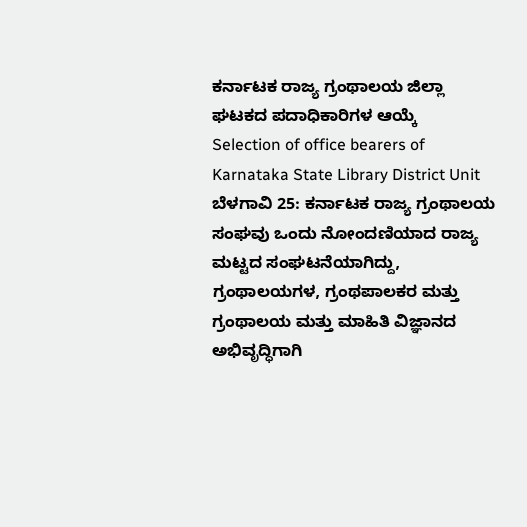ಕರ್ನಾಟಕ ರಾಜ್ಯ ಗ್ರಂಥಾಲಯ ಜಿಲ್ಲಾ ಘಟಕದ ಪದಾಧಿಕಾರಿಗಳ ಆಯ್ಕೆ
Selection of office bearers of Karnataka State Library District Unit
ಬೆಳಗಾವಿ 25: ಕರ್ನಾಟಕ ರಾಜ್ಯ ಗ್ರಂಥಾಲಯ ಸಂಘವು ಒಂದು ನೋಂದಣಿಯಾದ ರಾಜ್ಯ ಮಟ್ಟದ ಸಂಘಟನೆಯಾಗಿದ್ದು, ಗ್ರಂಥಾಲಯಗಳ, ಗ್ರಂಥಪಾಲಕರ ಮತ್ತು ಗ್ರಂಥಾಲಯ ಮತ್ತು ಮಾಹಿತಿ ವಿಜ್ಞಾನದ ಅಭಿವೃದ್ಧಿಗಾಗಿ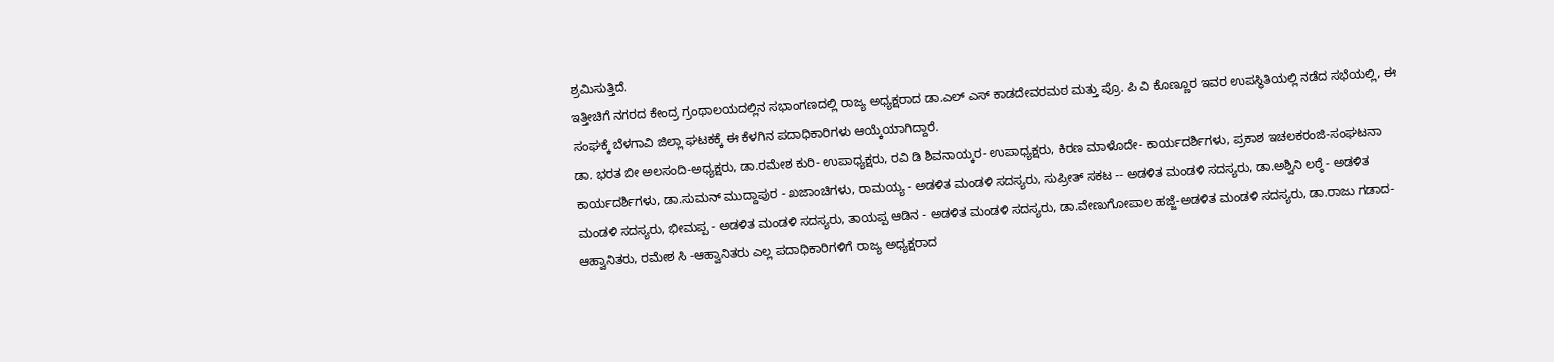ಶ್ರಮಿಸುತ್ತಿದೆ.
ಇತ್ತೀಚಿಗೆ ನಗರದ ಕೇಂದ್ರ ಗ್ರಂಥಾಲಯದಲ್ಲಿನ ಸಭಾಂಗಣದಲ್ಲಿ ರಾಜ್ಯ ಅಧ್ಯಕ್ಷರಾದ ಡಾ.ಎಲ್ ಎಸ್ ಕಾಡದೇವರಮಠ ಮತ್ತು ಪ್ರೊ. ಪಿ ವಿ ಕೊಣ್ಣೂರ ಇವರ ಉಪಸ್ಥಿತಿಯಲ್ಲಿ ನಡೆದ ಸಭೆಯಲ್ಲಿ, ಈ ಸಂಘಕ್ಕೆ ಬೆಳಗಾವಿ ಜಿಲ್ಲಾ ಘಟಕಕ್ಕೆ ಈ ಕೆಳಗಿನ ಪದಾಧಿಕಾರಿಗಳು ಆಯ್ಕೆಯಾಗಿದ್ದಾರೆ.
ಡಾ. ಭರತ ಬೀ ಅಲಸಂದಿ-ಅಧ್ಯಕ್ಷರು, ಡಾ.ರಮೇಶ ಕುರಿ- ಉಪಾಧ್ಯಕ್ಷರು, ರವಿ ಡಿ ಶಿವನಾಯ್ಕರ- ಉಪಾಧ್ಯಕ್ಷರು, ಕಿರಣ ಮಾಳೊದೇ- ಕಾರ್ಯದರ್ಶಿಗಳು, ಪ್ರಕಾಶ ಇಚಲಕರಂಜಿ-ಸಂಘಟನಾ ಕಾರ್ಯದರ್ಶಿಗಳು, ಡಾ.ಸುಮನ್ ಮುದ್ದಾಪುರ - ಖಜಾಂಚಿಗಳು, ರಾಮಯ್ಯ - ಅಡಳಿತ ಮಂಡಳಿ ಸದಸ್ಯರು, ಸುಪ್ರೀತ್ ಸಕಟ -- ಅಡಳಿತ ಮಂಡಳಿ ಸದಸ್ಯರು, ಡಾ.ಅಶ್ವಿನಿ ಲಠ್ಠೆ - ಅಡಳಿತ ಮಂಡಳಿ ಸದಸ್ಯರು, ಭೀಮಪ್ಪ - ಅಡಳಿತ ಮಂಡಳಿ ಸದಸ್ಯರು, ತಾಯಪ್ಪ ಆಡಿನ - ಅಡಳಿತ ಮಂಡಳಿ ಸದಸ್ಯರು, ಡಾ.ವೇಣುಗೋಪಾಲ ಹಜ್ಜೆ-ಅಡಳಿತ ಮಂಡಳಿ ಸದಸ್ಯರು, ಡಾ.ರಾಜು ಗಡಾದ-ಆಹ್ವಾನಿತರು, ರಮೇಶ ಸಿ -ಆಹ್ವಾನಿತರು ಎಲ್ಲ ಪದಾಧಿಕಾರಿಗಳಿಗೆ ರಾಜ್ಯ ಅಧ್ಯಕ್ಷರಾದ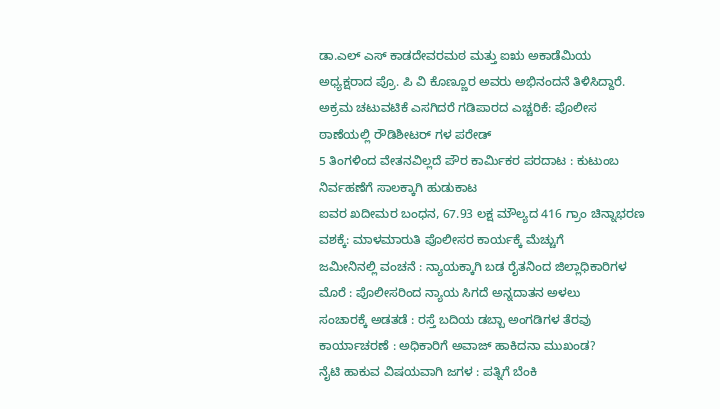ಡಾ.ಎಲ್ ಎಸ್ ಕಾಡದೇವರಮಠ ಮತ್ತು ಐಋ ಅಕಾಡೆಮಿಯ ಅಧ್ಯಕ್ಷರಾದ ಪ್ರೊ. ಪಿ ವಿ ಕೊಣ್ಣೂರ ಅವರು ಅಭಿನಂದನೆ ತಿಳಿಸಿದ್ದಾರೆ.
ಅಕ್ರಮ ಚಟುವಟಿಕೆ ಎಸಗಿದರೆ ಗಡಿಪಾರದ ಎಚ್ಚರಿಕೆ: ಪೊಲೀಸ ಠಾಣೆಯಲ್ಲಿ ರೌಡಿಶೀಟರ್ ಗಳ ಪರೇಡ್
5 ತಿಂಗಳಿಂದ ವೇತನವಿಲ್ಲದೆ ಪೌರ ಕಾರ್ಮಿಕರ ಪರದಾಟ : ಕುಟುಂಬ ನಿರ್ವಹಣೆಗೆ ಸಾಲಕ್ಕಾಗಿ ಹುಡುಕಾಟ
ಐವರ ಖದೀಮರ ಬಂಧನ, 67.93 ಲಕ್ಷ ಮೌಲ್ಯದ 416 ಗ್ರಾಂ ಚಿನ್ನಾಭರಣ ವಶಕ್ಕೆ: ಮಾಳಮಾರುತಿ ಪೊಲೀಸರ ಕಾರ್ಯಕ್ಕೆ ಮೆಚ್ಚುಗೆ
ಜಮೀನಿನಲ್ಲಿ ವಂಚನೆ : ನ್ಯಾಯಕ್ಕಾಗಿ ಬಡ ರೈತನಿಂದ ಜಿಲ್ಲಾಧಿಕಾರಿಗಳ ಮೊರೆ : ಪೊಲೀಸರಿಂದ ನ್ಯಾಯ ಸಿಗದೆ ಅನ್ನದಾತನ ಅಳಲು
ಸಂಚಾರಕ್ಕೆ ಅಡತಡೆ : ರಸ್ತೆ ಬದಿಯ ಡಬ್ಬಾ ಅಂಗಡಿಗಳ ತೆರವು ಕಾರ್ಯಾಚರಣೆ : ಅಧಿಕಾರಿಗೆ ಅವಾಜ್ ಹಾಕಿದನಾ ಮುಖಂಡ?
ನೈಟಿ ಹಾಕುವ ವಿಷಯವಾಗಿ ಜಗಳ : ಪತ್ನಿಗೆ ಬೆಂಕಿ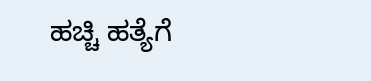ಹಚ್ಚಿ ಹತ್ಯೆಗೆ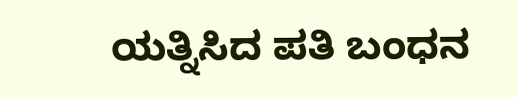ಯತ್ನಿಸಿದ ಪತಿ ಬಂಧನ